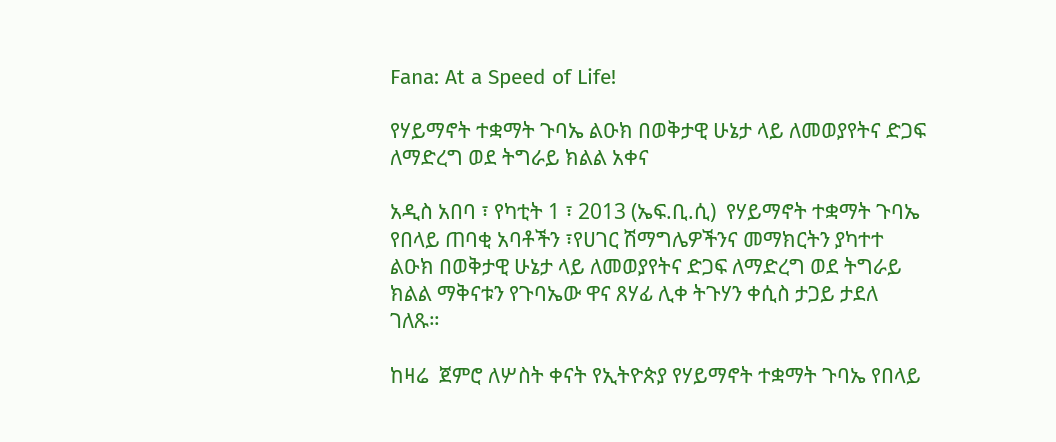Fana: At a Speed of Life!

የሃይማኖት ተቋማት ጉባኤ ልዑክ በወቅታዊ ሁኔታ ላይ ለመወያየትና ድጋፍ ለማድረግ ወደ ትግራይ ክልል አቀና

አዲስ አበባ ፣ የካቲት 1 ፣ 2013 (ኤፍ.ቢ.ሲ)  የሃይማኖት ተቋማት ጉባኤ የበላይ ጠባቂ አባቶችን ፣የሀገር ሽማግሌዎችንና መማክርትን ያካተተ ልዑክ በወቅታዊ ሁኔታ ላይ ለመወያየትና ድጋፍ ለማድረግ ወደ ትግራይ ክልል ማቅናቱን የጉባኤው ዋና ጸሃፊ ሊቀ ትጉሃን ቀሲስ ታጋይ ታደለ ገለጹ።

ከዛሬ  ጀምሮ ለሦስት ቀናት የኢትዮጵያ የሃይማኖት ተቋማት ጉባኤ የበላይ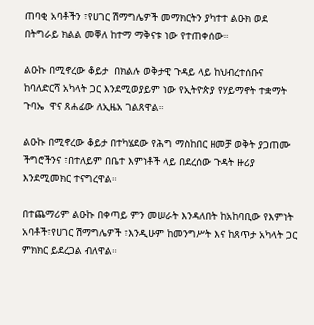ጠባቂ አባቶችን ፣የሀገር ሽማግሌዎች መማክርትን ያካተተ ልዑክ ወደ በትግራይ ክልል መቐለ ከተማ ማቅናቱ ነው የተጠቀሰው።

ልዑኩ በሚኖረው ቆይታ  በክልሉ ወቅታዊ ጉዳይ ላይ ከህብረተሰቡና ከባለድርሻ አካላት ጋር እንደሚወያይም ነው የኢትዮጵያ የሃይማኖት ተቋማት ጉባኤ  ዋና ጸሐፊው ለኢዜአ ገልጸዋል።

ልዑኩ በሚኖረው ቆይታ በተካሄደው የሕግ ማስከበር ዘመቻ ወቅት ያጋጠሙ ችግሮችንና ፣በተለይም በቤተ እምነቶች ላይ በደረሰው ጉዳት ዙሪያ እንደሚመክር ተናግረዋል።

በተጨማሪም ልዑኩ በቀጣይ ምን መሠራት እንዳለበት ከአከባቢው የእምነት አባቶች፣የሀገር ሽማግሌዎች ፣እንዲሁም ከመንግሥት እና ከጸጥታ አካላት ጋር ምክክር ይደረጋል ብለዋል።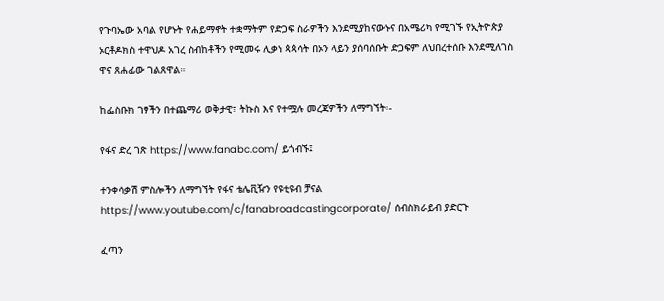የጉባኤው አባል የሆኑት የሐይማኖት ተቋማትም የድጋፍ ስራዎችን እንደሚያከናውኑና በአሜሪካ የሚገኙ የኢትዮጵያ ኦርቶዶክስ ተዋህዶ አገረ ስብከቶችን የሚመሩ ሊቃነ ጳጳሳት በኦን ላይን ያሰባሰቡት ድጋፍም ለህበረተሰቡ እንደሚለገስ ዋና ጸሐፊው ገልጸዋል።

ከፌስቡክ ገፃችን በተጨማሪ ወቅታዊ፣ ትኩስ እና የተሟሉ መረጃዎችን ለማግኘት፡-

የፋና ድረ ገጽ https://www.fanabc.com/ ይጎብኙ፤

ተንቀሳቃሽ ምስሎችን ለማግኘት የፋና ቴሌቪዥን የዩቲዩብ ቻናል https://www.youtube.com/c/fanabroadcastingcorporate/ ሰብስክራይብ ያድርጉ

ፈጣን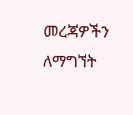መረጃዎችን ለማግኘት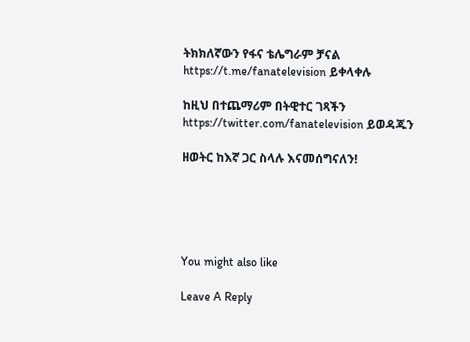ትክክለኛውን የፋና ቴሌግራም ቻናል https://t.me/fanatelevision ይቀላቀሉ

ከዚህ በተጨማሪም በትዊተር ገጻችን https://twitter.com/fanatelevision ይወዳጁን

ዘወትር ከእኛ ጋር ስላሉ እናመሰግናለን!





You might also like

Leave A Reply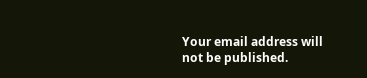Your email address will not be published.